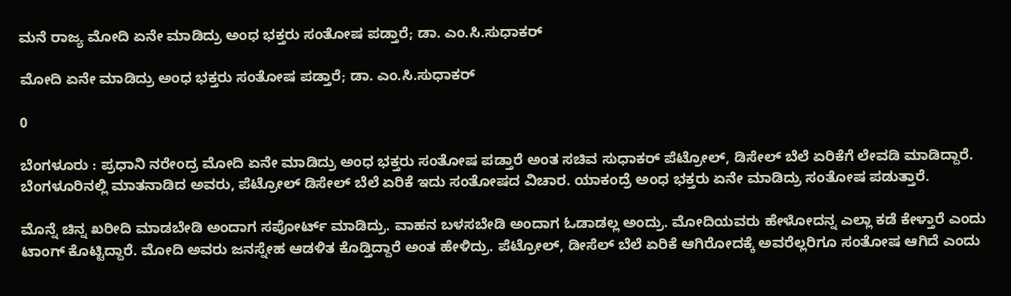ಮನೆ ರಾಜ್ಯ ಮೋದಿ ಏನೇ ಮಾಡಿದ್ರು ಅಂಧ ಭಕ್ತರು ಸಂತೋಷ ಪಡ್ತಾರೆ; ಡಾ. ಎಂ.ಸಿ.ಸುಧಾಕರ್

ಮೋದಿ ಏನೇ ಮಾಡಿದ್ರು ಅಂಧ ಭಕ್ತರು ಸಂತೋಷ ಪಡ್ತಾರೆ; ಡಾ. ಎಂ.ಸಿ.ಸುಧಾಕರ್

0

ಬೆಂಗಳೂರು : ಪ್ರಧಾನಿ ನರೇಂದ್ರ ಮೋದಿ ಏನೇ ಮಾಡಿದ್ರು ಅಂಧ ಭಕ್ತರು ಸಂತೋಷ ಪಡ್ತಾರೆ ಅಂತ ಸಚಿವ ಸುಧಾಕರ್ ಪೆಟ್ರೋಲ್, ಡಿಸೇಲ್ ಬೆಲೆ ಏರಿಕೆಗೆ ಲೇವಡಿ‌ ಮಾಡಿದ್ದಾರೆ. ಬೆಂಗಳೂರಿನಲ್ಲಿ ಮಾತನಾಡಿದ ಅವರು, ಪೆಟ್ರೋಲ್ ಡಿಸೇಲ್ ಬೆಲೆ ಏರಿಕೆ ಇದು ಸಂತೋಷದ ವಿಚಾರ. ಯಾಕಂದ್ರೆ ಅಂಧ ಭಕ್ತರು ಏನೇ ಮಾಡಿದ್ರು ಸಂತೋಷ ಪಡುತ್ತಾರೆ.

ಮೊನ್ನೆ ಚಿನ್ನ ಖರೀದಿ ಮಾಡಬೇಡಿ ಅಂದಾಗ ಸಪೋರ್ಟ್ ಮಾಡಿದ್ರು. ವಾಹನ ಬಳಸಬೇಡಿ ಅಂದಾಗ ಓಡಾಡಲ್ಲ‌‌ ಅಂದ್ರು. ಮೋದಿಯವರು ಹೇಳೋದನ್ನ ಎಲ್ಲಾ ಕಡೆ ಕೇಳ್ತಾರೆ ಎಂದು ಟಾಂಗ್‌ ಕೊಟ್ಟಿದ್ದಾರೆ. ಮೋದಿ ಅವರು ಜನಸ್ನೇಹ ಆಡಳಿತ ಕೊಡ್ತಿದ್ದಾರೆ‌ ಅಂತ ಹೇಳಿದ್ರು. ಪೆಟ್ರೋಲ್, ಡೀಸೆಲ್ ಬೆಲೆ ಏರಿಕೆ ಆಗಿರೋದಕ್ಕೆ ಅವರೆಲ್ಲರಿಗೂ ಸಂತೋಷ ಆಗಿದೆ ಎಂದು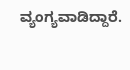ವ್ಯಂಗ್ಯವಾಡಿದ್ದಾರೆ.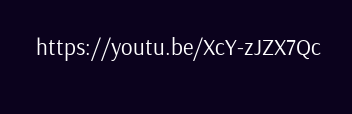https://youtu.be/XcY-zJZX7Qc